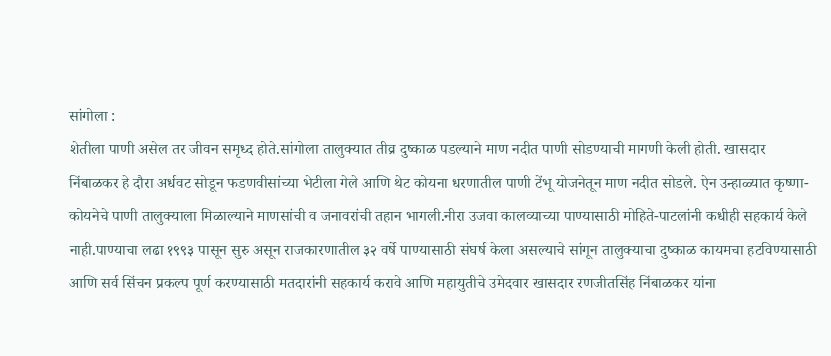सांगोला :
शेतीला पाणी असेल तर जीवन समृध्द होते.सांगोला तालुक्यात तीव्र दुष्काळ पडल्याने माण नदीत पाणी सोडण्याची मागणी केली होती. खासदार निंबाळकर हे दौरा अर्धवट सोडून फडणवीसांच्या भेटीला गेले आणि थेट कोयना धरणातील पाणी टेंभू योजनेतून माण नदीत सोडले. ऐन उन्हाळ्यात कृष्णा-कोयनेचे पाणी तालुक्याला मिळाल्याने माणसांची व जनावरांची तहान भागली.नीरा उजवा कालव्याच्या पाण्यासाठी मोहिते-पाटलांनी कधीही सहकार्य केले नाही.पाण्याचा लढा १९९३ पासून सुरु असून राजकारणातील ३२ वर्षे पाण्यासाठी संघर्ष केला असल्याचे सांगून तालुक्याचा दुष्काळ कायमचा हटविण्यासाठी आणि सर्व सिंचन प्रकल्प पूर्ण करण्यासाठी मतदारांनी सहकार्य करावे आणि महायुतीचे उमेदवार खासदार रणजीतसिंह निंबाळकर यांना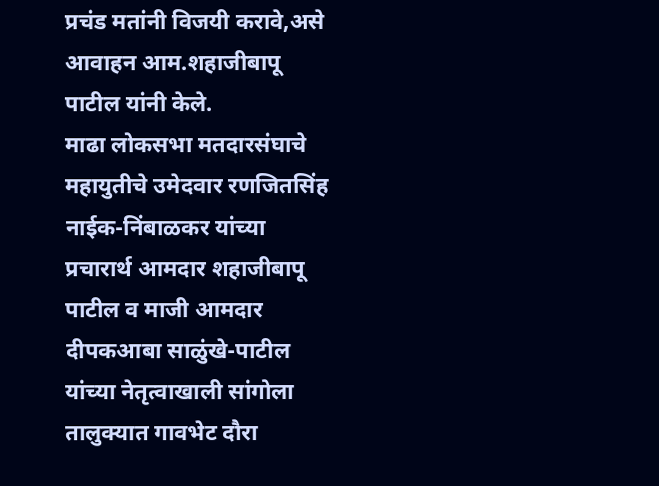प्रचंड मतांनी विजयी करावे,असे आवाहन आम.शहाजीबापू पाटील यांनी केले.
माढा लोकसभा मतदारसंघाचे महायुतीचे उमेदवार रणजितसिंह नाईक-निंबाळकर यांच्या प्रचारार्थ आमदार शहाजीबापू पाटील व माजी आमदार दीपकआबा साळुंखे-पाटील यांच्या नेतृत्वाखाली सांगोला तालुक्यात गावभेट दौरा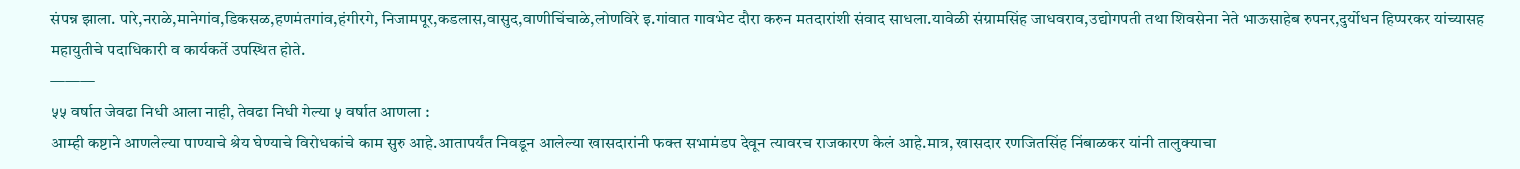संपन्न झाला. पारे,नराळे,मानेगांव,डिकसळ,हणमंतगांव,हंगीरगे, निजामपूर,कडलास,वासुद,वाणीचिंचाळे,लोणविरे इ.गांवात गावभेट दौरा करुन मतदारांशी संवाद साधला.यावेळी संग्रामसिंह जाधवराव,उद्योगपती तथा शिवसेना नेते भाऊसाहेब रुपनर,दुर्योधन हिप्परकर यांच्यासह महायुतीचे पदाधिकारी व कार्यकर्ते उपस्थित होते.
———
५५ वर्षात जेवढा निधी आला नाही, तेवढा निधी गेल्या ५ वर्षात आणला :
आम्ही कष्टाने आणलेल्या पाण्याचे श्रेय घेण्याचे विरोधकांचे काम सुरु आहे.आतापर्यंत निवडून आलेल्या खासदारांनी फक्त सभामंडप देवून त्यावरच राजकारण केलं आहे.मात्र, खासदार रणजितसिंह निंबाळकर यांनी तालुक्याचा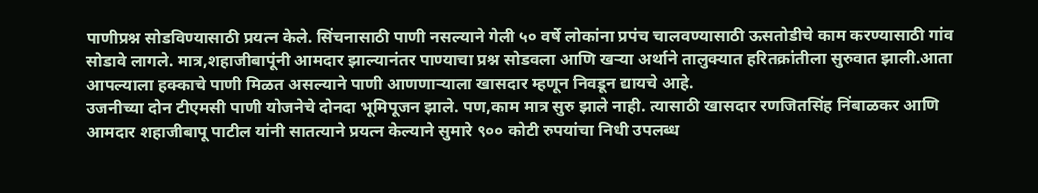पाणीप्रश्न सोडविण्यासाठी प्रयत्न केले. सिंचनासाठी पाणी नसल्याने गेली ५० वर्षे लोकांना प्रपंच चालवण्यासाठी ऊसतोडीचे काम करण्यासाठी गांव सोडावे लागले. मात्र,शहाजीबापूंनी आमदार झाल्यानंतर पाण्याचा प्रश्न सोडवला आणि खऱ्या अर्थाने तालुक्यात हरितक्रांतीला सुरुवात झाली.आता आपल्याला हक्काचे पाणी मिळत असल्याने पाणी आणणाऱ्याला खासदार म्हणून निवडून द्यायचे आहे.
उजनीच्या दोन टीएमसी पाणी योजनेचे दोनदा भूमिपूजन झाले. पण,काम मात्र सुरु झाले नाही. त्यासाठी खासदार रणजितसिंह निंबाळकर आणि आमदार शहाजीबापू पाटील यांनी सातत्याने प्रयत्न केल्याने सुमारे ९०० कोटी रुपयांचा निधी उपलब्ध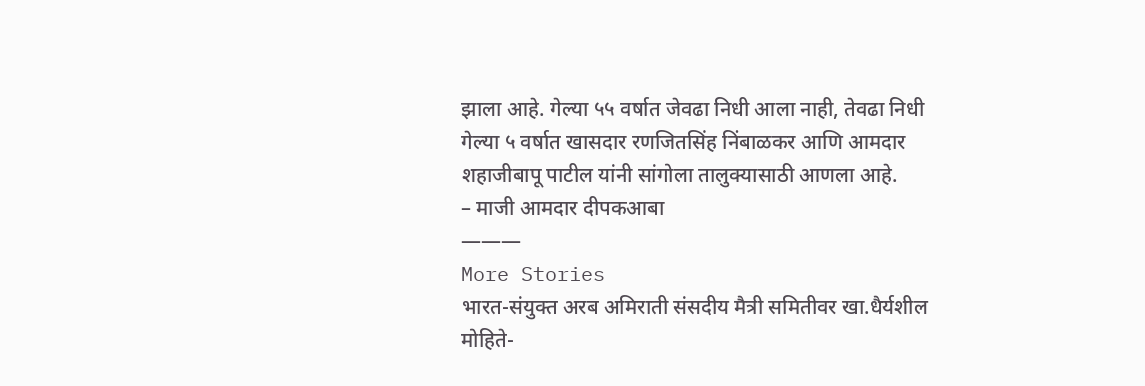झाला आहे. गेल्या ५५ वर्षात जेवढा निधी आला नाही, तेवढा निधी गेल्या ५ वर्षात खासदार रणजितसिंह निंबाळकर आणि आमदार शहाजीबापू पाटील यांनी सांगोला तालुक्यासाठी आणला आहे.
– माजी आमदार दीपकआबा
———
More Stories
भारत-संयुक्त अरब अमिराती संसदीय मैत्री समितीवर खा.धैर्यशील मोहिते-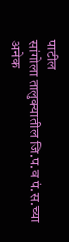पाटील
सांगोला तालुक्यातील जि.प.व पं.स.च्या अनेक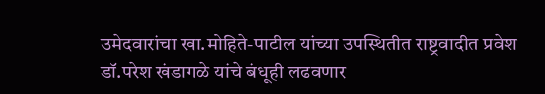उमेदवारांचा खा.मोहिते-पाटील यांच्या उपस्थितीत राष्ट्रवादीत प्रवेश
डॉ.परेश खंडागळे यांचे बंधूही लढवणार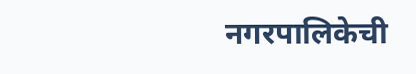नगरपालिकेची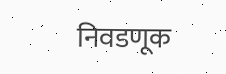निवडणूक